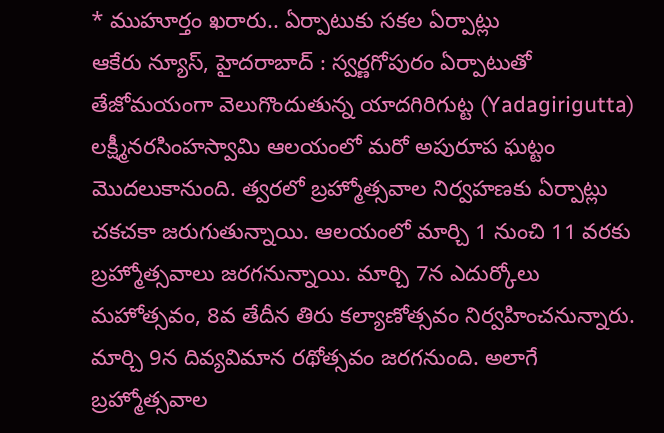* ముహూర్తం ఖరారు.. ఏర్పాటుకు సకల ఏర్పాట్లు
ఆకేరు న్యూస్, హైదరాబాద్ : స్వర్ణగోపురం ఏర్పాటుతో తేజోమయంగా వెలుగొందుతున్న యాదగిరిగుట్ట (Yadagirigutta) లక్ష్మీనరసింహస్వామి ఆలయంలో మరో అపురూప ఘట్టం మొదలుకానుంది. త్వరలో బ్రహ్మోత్సవాల నిర్వహణకు ఏర్పాట్లు చకచకా జరుగుతున్నాయి. ఆలయంలో మార్చి 1 నుంచి 11 వరకు బ్రహ్మోత్సవాలు జరగనున్నాయి. మార్చి 7న ఎదుర్కోలు మహోత్సవం, 8వ తేదీన తిరు కల్యాణోత్సవం నిర్వహించనున్నారు. మార్చి 9న దివ్యవిమాన రథోత్సవం జరగనుంది. అలాగే బ్రహ్మోత్సవాల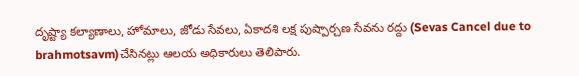దృష్ట్యా కల్యాణాలు, హోమాలు, జోడు సేవలు, ఏకాదశి లక్ష పుష్పార్చణ సేవను రద్దు (Sevas Cancel due to brahmotsavm)చేసినట్లు ఆలయ అధికారులు తెలిపారు.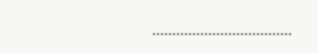……………………………..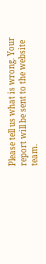Please tell us what is wrong. Your report will be sent to the website team.